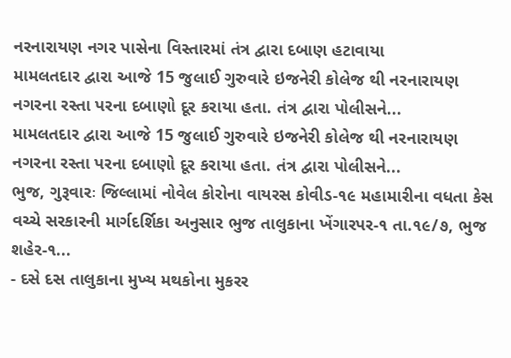નરનારાયણ નગર પાસેના વિસ્તારમાં તંત્ર દ્વારા દબાણ હટાવાયા
મામલતદાર દ્વારા આજે 15 જુલાઈ ગુરુવારે ઇજનેરી કોલેજ થી નરનારાયણ નગરના રસ્તા પરના દબાણો દૂર કરાયા હતા. તંત્ર દ્વારા પોલીસને...
મામલતદાર દ્વારા આજે 15 જુલાઈ ગુરુવારે ઇજનેરી કોલેજ થી નરનારાયણ નગરના રસ્તા પરના દબાણો દૂર કરાયા હતા. તંત્ર દ્વારા પોલીસને...
ભુજ, ગુરૂવારઃ જિલ્લામાં નોવેલ કોરોના વાયરસ કોવીડ-૧૯ મહામારીના વધતા કેસ વચ્ચે સરકારની માર્ગદર્શિકા અનુસાર ભુજ તાલુકાના ખેંગારપર-૧ તા.૧૯/૭, ભુજ શહેર-૧...
- દસે દસ તાલુકાના મુખ્ય મથકોના મુકરર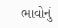ભાવોનું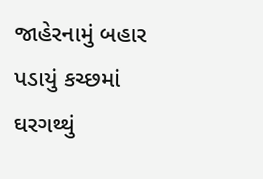જાહેરનામું બહાર પડાયું કચ્છમાં ઘરગથ્થું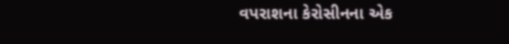વપરાશના કેરોસીનના એક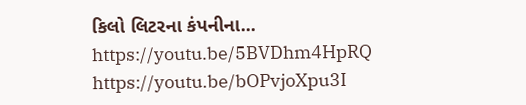કિલો લિટરના કંપનીના...
https://youtu.be/5BVDhm4HpRQ
https://youtu.be/bOPvjoXpu3I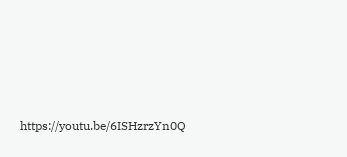https://youtu.be/6ISHzrzYn0Q